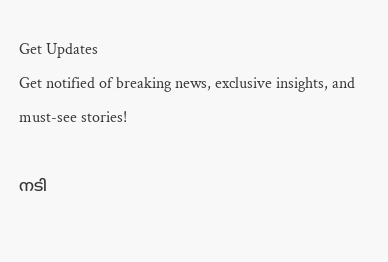Get Updates
Get notified of breaking news, exclusive insights, and must-see stories!

നടി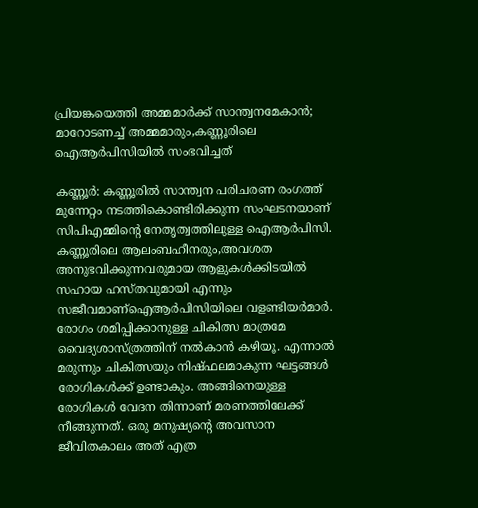പ്രിയങ്കയെത്തി അമ്മമാർക്ക് സാന്ത്വനമേകാൻ; മാറോടണച്ച് അമ്മമാരും,കണ്ണൂരിലെ ഐആര്‍പിസിയിൽ സംഭവിച്ചത്

കണ്ണൂർ: കണ്ണൂരിൽ സാന്ത്വന പരിചരണ രംഗത്ത് മുന്നേറ്റം നടത്തികൊണ്ടിരിക്കുന്ന സംഘടനയാണ് സിപിഎമ്മിന്റെ നേതൃത്വത്തിലുള്ള ഐആർപിസി. കണ്ണൂരിലെ ആലംബഹീനരും,അവശത അനുഭവിക്കുന്നവരുമായ ആളുകള്‍ക്കിടയില്‍ സഹായ ഹസ്തവുമായി എന്നും സജീവമാണ്ഐആർപിസിയിലെ വളണ്ടിയർമാർ. രോഗം ശമിപ്പിക്കാനുള്ള ചികിത്സ മാത്രമേ വൈദ്യശാസ്ത്രത്തിന്‌ നല്‍കാന്‍ കഴിയൂ. എന്നാല്‍ മരുന്നും ചികിത്സയും നിഷ്ഫലമാകുന്ന ഘട്ടങ്ങള്‍ രോഗികള്‍ക്ക്‌ ഉണ്ടാകും. അങ്ങിനെയുള്ള രോഗികള്‍ വേദന തിന്നാണ്‌ മരണത്തിലേക്ക്‌ നീങ്ങുന്നത്‌. ഒരു മനുഷ്യന്റെ അവസാന ജീവിതകാലം അത്‌ എത്ര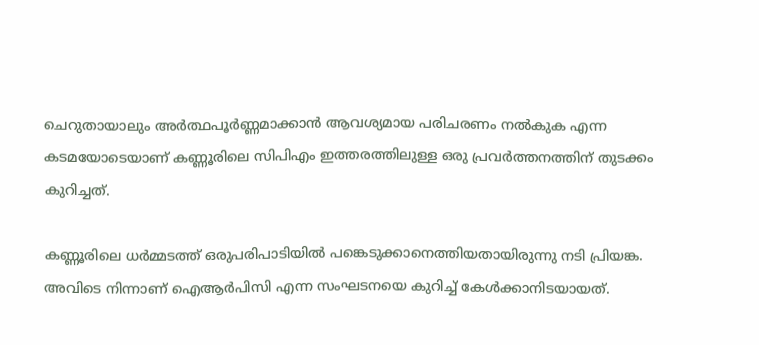ചെറുതായാലും അര്‍ത്ഥപൂര്‍ണ്ണമാക്കാന്‍ ആവശ്യമായ പരിചരണം നല്‍കുക എന്ന കടമയോടെയാണ് കണ്ണൂരിലെ സിപിഎം ഇത്തരത്തിലുള്ള ഒരു പ്രവർത്തനത്തിന് തുടക്കം കുറിച്ചത്.

കണ്ണൂരിലെ ധർമ്മടത്ത് ഒരുപരിപാടിയിൽ പങ്കെടുക്കാനെത്തിയതായിരുന്നു നടി പ്രിയങ്ക. അവിടെ നിന്നാണ് ഐആർപിസി എന്ന സംഘടനയെ കുറിച്ച് കേൾക്കാനിടയായത്.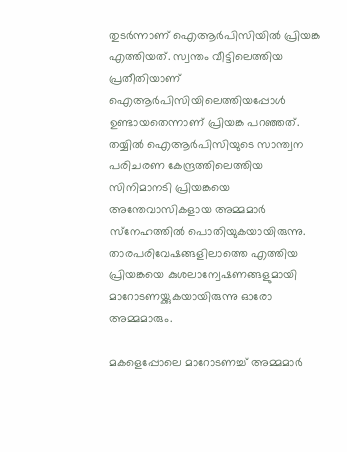തുടർന്നാണ് ഐആർപിസിയിൽ പ്രിയങ്ക എത്തിയത്. സ്വന്തം വീട്ടിലെത്തിയ പ്രതീതിയാണ് ഐആര്‍പിസിയിലെത്തിയപ്പോള്‍ ഉണ്ടായതെന്നാണ് പ്രിയങ്ക പറഞ്ഞത്. തയ്യില്‍ ഐആര്‍പിസിയുടെ സാന്ത്വന പരിചരണ കേന്ദ്രത്തിലെത്തിയ സിനിമാനടി പ്രിയങ്കയെ അന്തേവാസികളായ അമ്മമാര്‍ സ്‌നേഹത്തില്‍ പൊതിയുകയായിരുന്നു. താരപരിവേഷങ്ങളിലാത്തെ എത്തിയ പ്രിയങ്കയെ കുശലാന്വേഷണങ്ങളുമായി മാറോടണയ്ക്കുകയായിരുന്നു ഓരോ അമ്മമാരും.

മകളെപ്പോലെ മാറോടണച്ച് അമ്മമാർ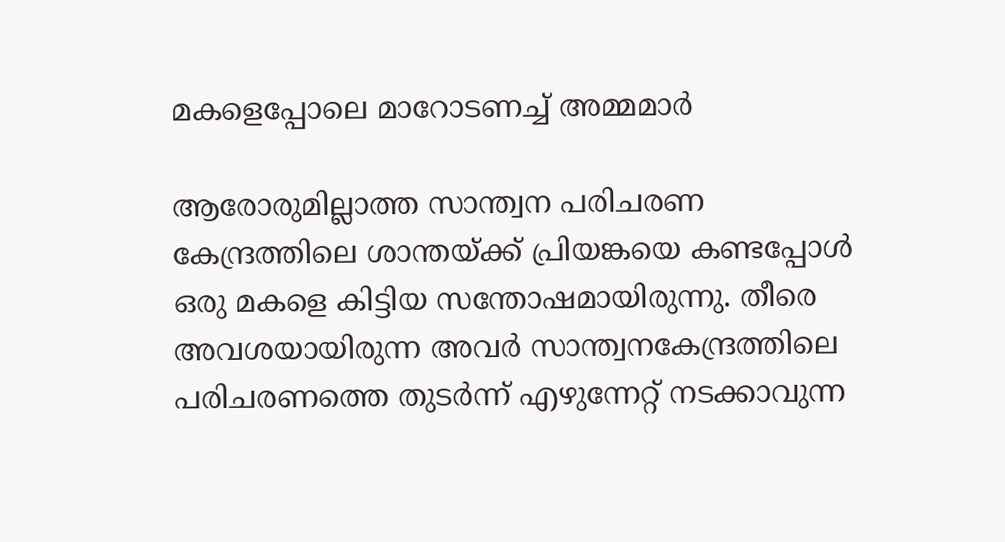മകളെപ്പോലെ മാറോടണച്ച് അമ്മമാർ

ആരോരുമില്ലാത്ത സാന്ത്വന പരിചരണ കേന്ദ്രത്തിലെ ശാന്തയ്ക്ക് പ്രിയങ്കയെ കണ്ടപ്പോൾ‌ ഒരു മകളെ കിട്ടിയ സന്തോഷമായിരുന്നു. തീരെ അവശയായിരുന്ന അവര്‍ സാന്ത്വനകേന്ദ്രത്തിലെ പരിചരണത്തെ തുടര്‍ന്ന് എഴുന്നേറ്റ് നടക്കാവുന്ന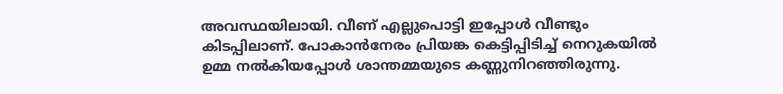അവസ്ഥയിലായി. വീണ് എല്ലുപൊട്ടി ഇപ്പോള്‍ വീണ്ടും കിടപ്പിലാണ്. പോകാന്‍നേരം പ്രിയങ്ക കെട്ടിപ്പിടിച്ച് നെറുകയില്‍ ഉമ്മ നല്‍കിയപ്പോള്‍ ശാന്തമ്മയുടെ കണ്ണുനിറഞ്ഞിരുന്നു.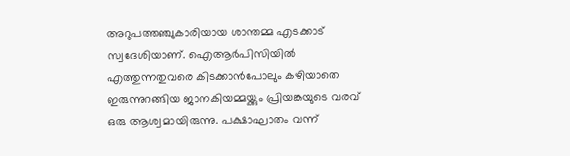അറുപത്തഞ്ചുകാരിയായ ശാന്തമ്മ എടക്കാട് സ്വദേശിയാണ്. ഐആര്‍പിസിയില്‍ എത്തുന്നതുവരെ കിടക്കാന്‍പോലും കഴിയാതെ ഇരുന്നുറങ്ങിയ ജാനകിയമ്മയ്ക്കും പ്രിയങ്കയുടെ വരവ് ഒരു ആശ്വമായിരുന്നു. പക്ഷാഘാതം വന്ന്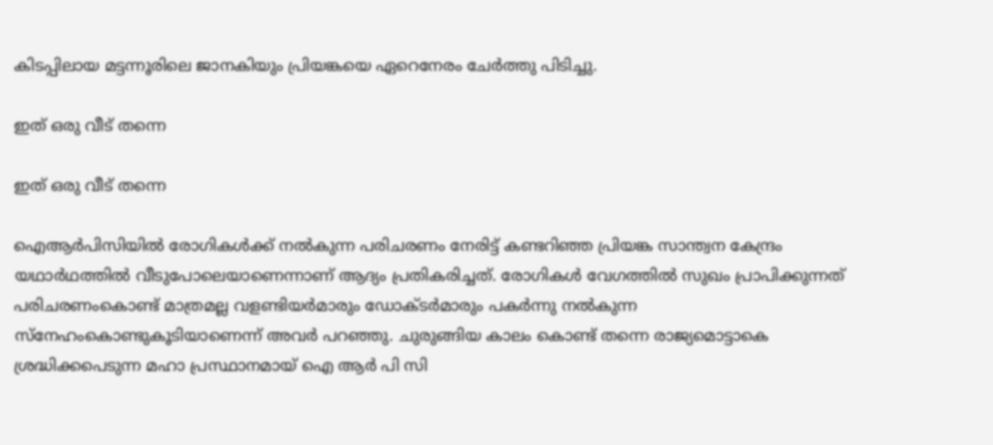കിടപ്പിലായ മട്ടന്നൂരിലെ ജാനകിയും പ്രിയങ്കയെ ഏറെനേരം ചേര്‍ത്തു പിടിച്ചു.

ഇത് ഒരു വീട് തന്നെ

ഇത് ഒരു വീട് തന്നെ

ഐആര്‍പിസിയില്‍ രോഗികള്‍ക്ക് നല്‍കുന്ന പരിചരണം നേരിട്ട് കണ്ടറിഞ്ഞ പ്രിയങ്ക സാന്ത്വന കേന്ദ്രം യഥാര്‍ഥത്തില്‍ വീടുപോലെയാണെന്നാണ് ആദ്യം പ്രതികരിച്ചത്. രോഗികള്‍ വേഗത്തില്‍ സുഖം പ്രാപിക്കുന്നത് പരിചരണംകൊണ്ട് മാത്രമല്ല വളണ്ടിയര്‍മാരും ഡോക്ടര്‍മാരും പകര്‍ന്നു നല്‍കുന്ന സ്‌നേഹംകൊണ്ടുകൂടിയാണെന്ന് അവര്‍ പറഞ്ഞു. ചുരുങ്ങിയ കാലം കൊണ്ട് തന്നെ രാജ്യമൊട്ടാകെ ശ്രദ്ധിക്കപെടുന്ന മഹാ പ്രസ്ഥാനമായ് ഐ ആര്‍ പി സി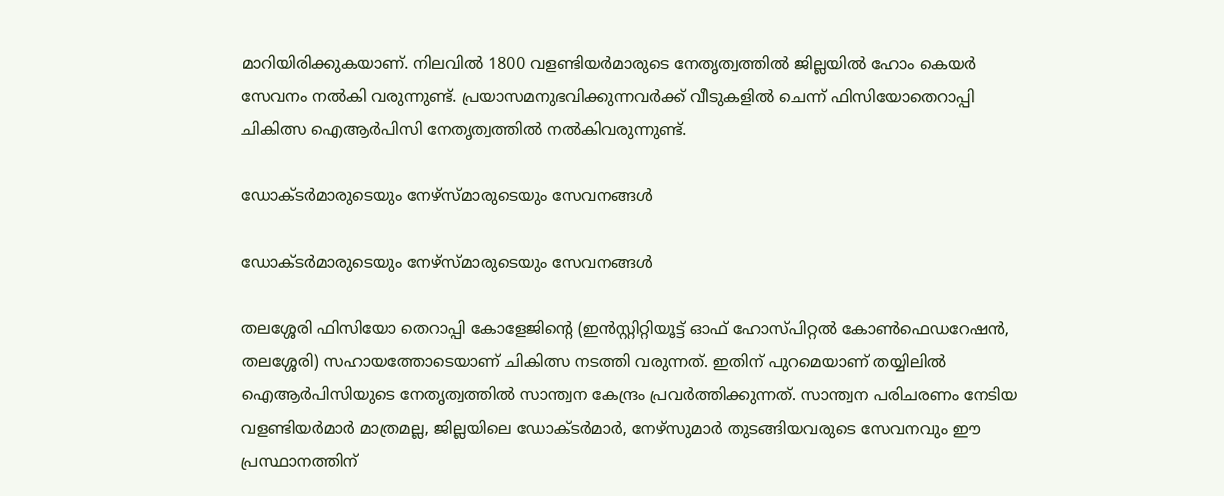മാറിയിരിക്കുകയാണ്. നിലവില്‍ 1800 വളണ്ടിയര്‍മാരുടെ നേതൃത്വത്തില്‍ ജില്ലയില്‍ ഹോം കെയര്‍ സേവനം നല്‍കി വരുന്നുണ്ട്. പ്രയാസമനുഭവിക്കുന്നവര്‍ക്ക് വീടുകളില്‍ ചെന്ന് ഫിസിയോതെറാപ്പി ചികിത്സ ഐആര്‍പിസി നേതൃത്വത്തില്‍ നല്‍കിവരുന്നുണ്ട്.

ഡോക്ടർമാരുടെയും നേഴ്സ്മാരുടെയും സേവനങ്ങൾ

ഡോക്ടർമാരുടെയും നേഴ്സ്മാരുടെയും സേവനങ്ങൾ

തലശ്ശേരി ഫിസിയോ തെറാപ്പി കോളേജിന്റെ (ഇന്‍സ്റ്റിറ്റിയൂട്ട് ഓഫ് ഹോസ്പിറ്റല്‍ കോണ്‍ഫെഡറേഷന്‍, തലശ്ശേരി) സഹായത്തോടെയാണ് ചികിത്സ നടത്തി വരുന്നത്. ഇതിന് പുറമെയാണ് തയ്യിലിൽ ഐആർപിസിയുടെ നേതൃത്വത്തിൽ സാന്ത്വന കേന്ദ്രം പ്രവർത്തിക്കുന്നത്. സാന്ത്വന പരിചരണം നേടിയ വളണ്ടിയര്‍മാര്‍ മാത്രമല്ല, ജില്ലയിലെ ഡോക്ടര്‍മാര്‍, നേഴ്സുമാര്‍ തുടങ്ങിയവരുടെ സേവനവും ഈ പ്രസ്ഥാനത്തിന്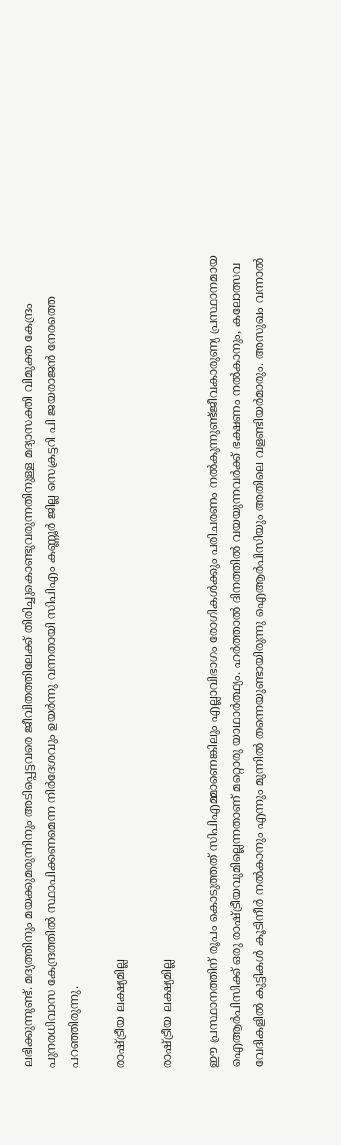ലഭിക്കുന്നുണ്ട്. മദ്യത്തിനും മയക്കുമരുന്നിനും അടിപ്പെട്ടവരെ ജീവിതത്തിലേക്ക് തിരിച്ചുകൊണ്ടുവരുന്നതിനുള്ള മദ്യാസക്തി വിമുക്ത കേന്ദ്രം പുനരധിവാസ കേന്ദ്രത്തില്‍ സ്ഥാപിക്കണമെന്ന നിര്‍ദേശവും ഉയർന്നു വന്നതായി സിപിഎം കണ്ണൂർ ജില്ല സെക്രട്ടറി പി ജയരാജൻ നേരത്തെ പറഞ്ഞിരുന്നു.

രാഷ്ട്രീയ ലക്ഷ്യമില്ല

രാഷ്ട്രീയ ലക്ഷ്യമില്ല

ഈ പ്രസ്ഥാനത്തിന് രൂപം കൊടുത്തത് സിപിഎമ്മാണെങ്കിലും എല്ലാവിഭാഗം രോഗികള്‍ക്കും പരിചരണം നല്‍കുന്നുണ്ട്ജീവകാരുണ്യ പ്രസ്ഥാനമായ ഐആര്‍പിസിക്ക് ഒരു രാഷ്ട്രീയവുമില്ലെന്നതാണ് മറ്റൊരു യാഥാർത്ഥ്യം. ഹർത്താൽ ദിനത്തിൽ വയയുന്നവർക്ക് ഭക്ഷണം നൽകാനും, കലോത്സവ വേദികളിൽ കുട്ടികൾ കൂടിനീർ നൽകാനും എന്നും മുന്നിൽ തന്നെയുണ്ടായിരുന്നു ഐആർപിസിയും അതിലെ വളണ്ടിയർമാരും. അസുഖം വന്നാല്‍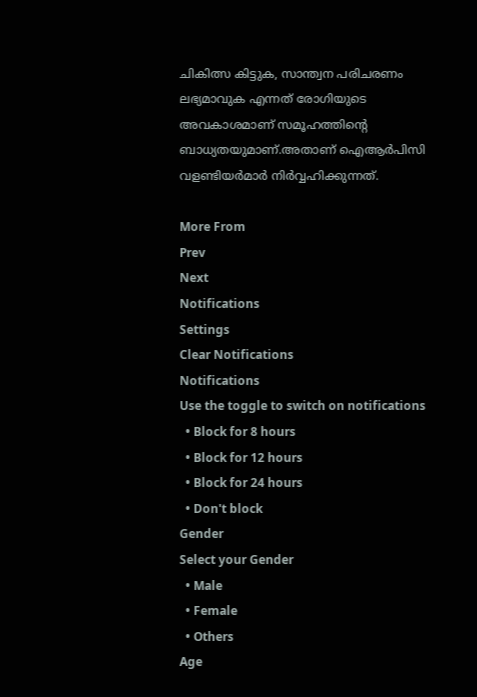ചികിത്സ കിട്ടുക, സാന്ത്വന പരിചരണം ലഭ്യമാവുക എന്നത്‌ രോഗിയുടെ അവകാശമാണ്‌ സമൂഹത്തിന്റെ ബാധ്യതയുമാണ്‌.അതാണ്‌ ഐആര്‍പിസി വളണ്ടിയര്‍മാര്‍ നിര്‍വ്വഹിക്കുന്നത്‌.

More From
Prev
Next
Notifications
Settings
Clear Notifications
Notifications
Use the toggle to switch on notifications
  • Block for 8 hours
  • Block for 12 hours
  • Block for 24 hours
  • Don't block
Gender
Select your Gender
  • Male
  • Female
  • Others
Age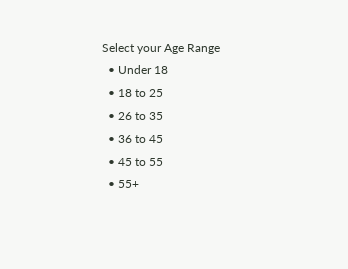Select your Age Range
  • Under 18
  • 18 to 25
  • 26 to 35
  • 36 to 45
  • 45 to 55
  • 55+